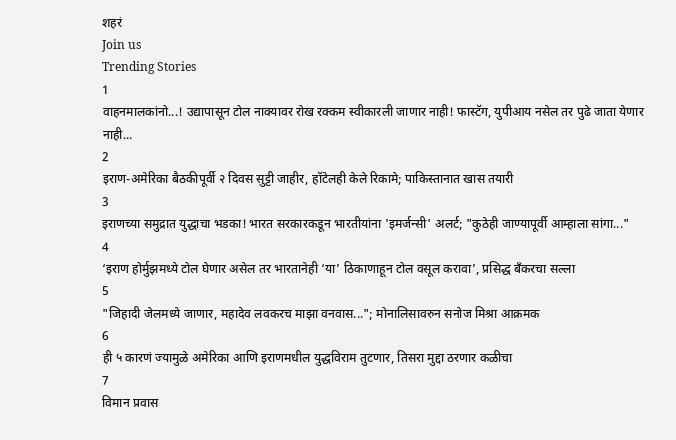शहरं
Join us
Trending Stories
1
वाहनमालकांनो...! उद्यापासून टोल नाक्यावर रोख रक्कम स्वीकारली जाणार नाही! फास्टॅग, युपीआय नसेल तर पुढे जाता येणार नाही...
2
इराण-अमेरिका बैठकीपूर्वी २ दिवस सुट्टी जाहीर, हॉटेलही केले रिकामे; पाकिस्तानात खास तयारी
3
इराणच्या समुद्रात युद्धाचा भडका! भारत सरकारकडून भारतीयांना 'इमर्जन्सी' अलर्ट; "कुठेही जाण्यापूर्वी आम्हाला सांगा..."
4
‘इराण होर्मुझमध्ये टोल घेणार असेल तर भारतानेही ‘या’ ठिकाणाहून टोल वसूल करावा’, प्रसिद्ध बँकरचा सल्ला
5
"जिहादी जेलमध्ये जाणार, महादेव लवकरच माझा वनवास..."; मोनालिसावरुन सनोज मिश्रा आक्रमक
6
ही ५ कारणं ज्यामुळे अमेरिका आणि इराणमधील युद्धविराम तुटणार, तिसरा मुद्दा ठरणार कळीचा
7
विमान प्रवास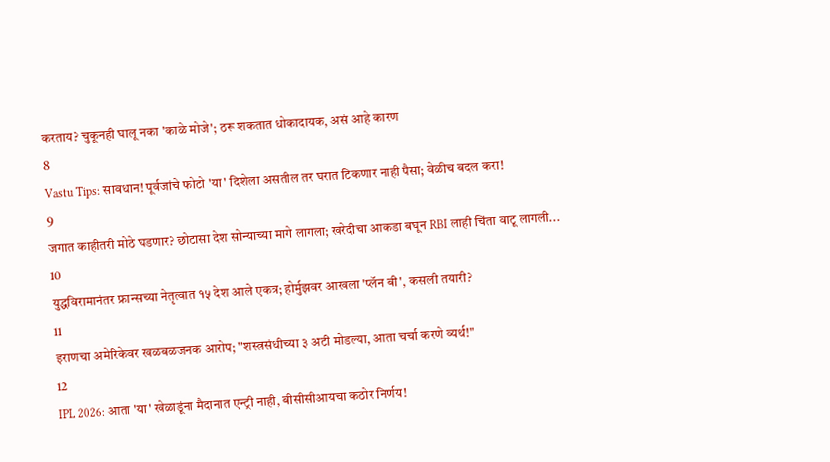करताय? चुकूनही घालू नका 'काळे मोजे'; ठरू शकतात धोकादायक, असं आहे कारण
8
Vastu Tips: सावधान! पूर्वजांचे फोटो 'या' दिशेला असतील तर घरात टिकणार नाही पैसा; वेळीच बदल करा!
9
जगात काहीतरी मोठे घडणार? छोटासा देश सोन्याच्या मागे लागला; खरेदीचा आकडा बघून RBI लाही चिंता वाटू लागली...
10
युद्धविरामानंतर फ्रान्सच्या नेतृत्वात १५ देश आले एकत्र; होर्मुझवर आखला 'प्लॅन बी', कसली तयारी?
11
इराणचा अमेरिकेवर खळबळजनक आरोप; "शस्त्रसंधीच्या ३ अटी मोडल्या, आता चर्चा करणे व्यर्थ!"
12
IPL 2026: आता 'या' खेळाडूंना मैदानात एन्ट्री नाही, बीसीसीआयचा कठोर निर्णय!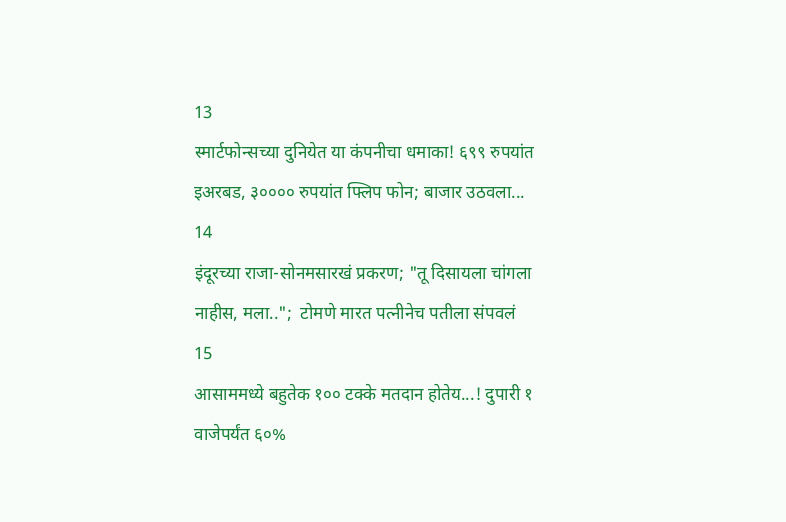13
स्मार्टफोन्सच्या दुनियेत या कंपनीचा धमाका! ६९९ रुपयांत इअरबड, ३०००० रुपयांत फ्लिप फोन; बाजार उठवला...
14
इंदूरच्या राजा-सोनमसारखं प्रकरण; "तू दिसायला चांगला नाहीस, मला..";  टोमणे मारत पत्नीनेच पतीला संपवलं
15
आसाममध्ये बहुतेक १०० टक्के मतदान होतेय...! दुपारी १ वाजेपर्यंत ६०%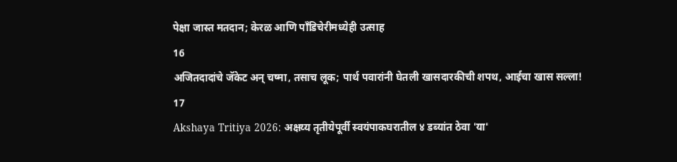पेक्षा जास्त मतदान; केरळ आणि पाँडिचेरीमध्येही उत्साह
16
अजितदादांचे जॅकेट अन् चष्मा, तसाच लूक; पार्थ पवारांनी घेतली खासदारकीची शपथ, आईचा खास सल्ला!
17
Akshaya Tritiya 2026: अक्षय्य तृतीयेपूर्वी स्वयंपाकघरातील ४ डब्यांत ठेवा 'या'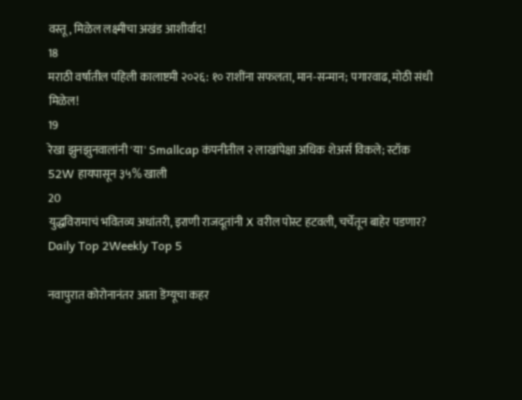वस्तू, मिळेल लक्ष्मीचा अखंड आशीर्वाद!
18
मराठी वर्षातील पहिली कालाष्टमी २०२६: १० राशींना सफलता, मान-सन्मान; पगारवाढ, मोठी संधी मिळेल!
19
रेखा झुनझुनवालांनी 'या' Smallcap कंपनीतील २ लाखांपेक्षा अधिक शेअर्स विकले; स्टॉक 52W हायपासून ३५% खाली
20
युद्धविरामाचं भवितव्य अधांतरी, इराणी राजदूतांनी X वरील पोस्ट हटवली, चर्चेतून बाहेर पडणार?
Daily Top 2Weekly Top 5

नवापुरात कोरोनानंतर आता डेंग्यूचा कहर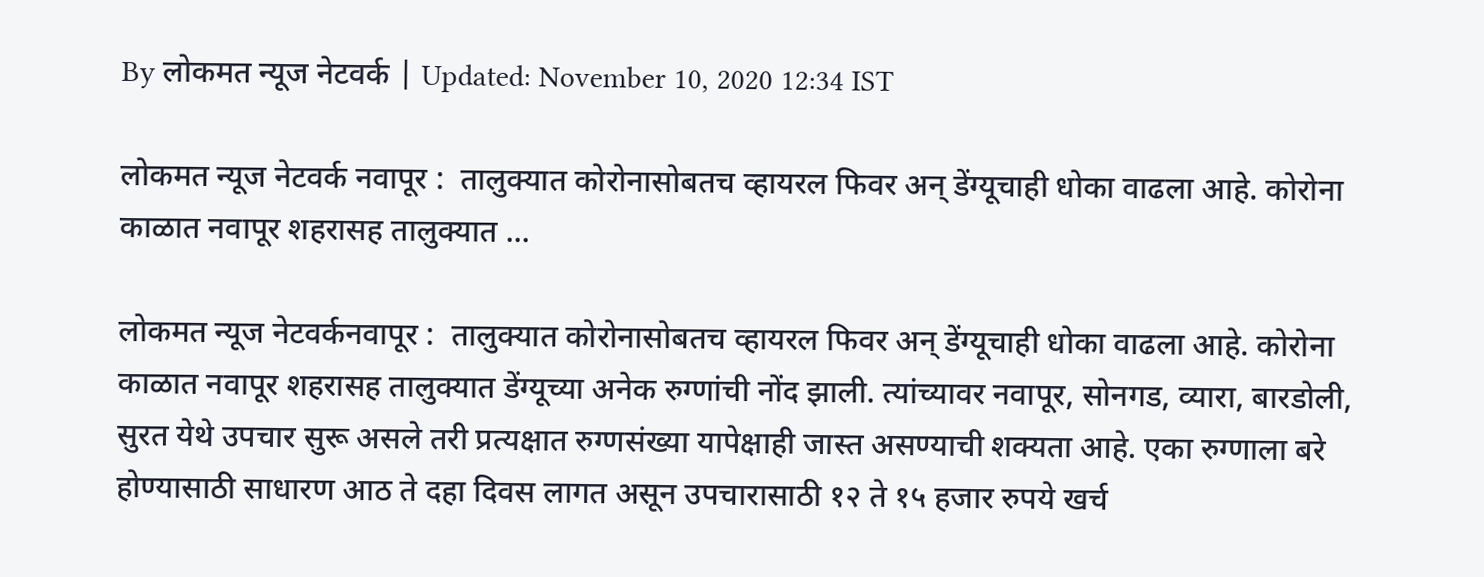By लोकमत न्यूज नेटवर्क | Updated: November 10, 2020 12:34 IST

लोकमत न्यूज नेटवर्क नवापूर :  तालुक्यात कोरोनासोबतच व्हायरल फिवर अन् डेंग्यूचाही धोका वाढला आहे. कोरोना काळात नवापूर शहरासह तालुक्यात ...

लोकमत न्यूज नेटवर्कनवापूर :  तालुक्यात कोरोनासोबतच व्हायरल फिवर अन् डेंग्यूचाही धोका वाढला आहे. कोरोना काळात नवापूर शहरासह तालुक्यात डेंग्यूच्या अनेक रुग्णांची नोंद झाली. त्यांच्यावर नवापूर, सोनगड, व्यारा, बारडोली, सुरत येथे उपचार सुरू असले तरी प्रत्यक्षात रुग्णसंख्या यापेक्षाही जास्त असण्याची शक्यता आहे. एका रुग्णाला बरे होण्यासाठी साधारण आठ ते दहा दिवस लागत असून उपचारासाठी १२ ते १५ हजार रुपये खर्च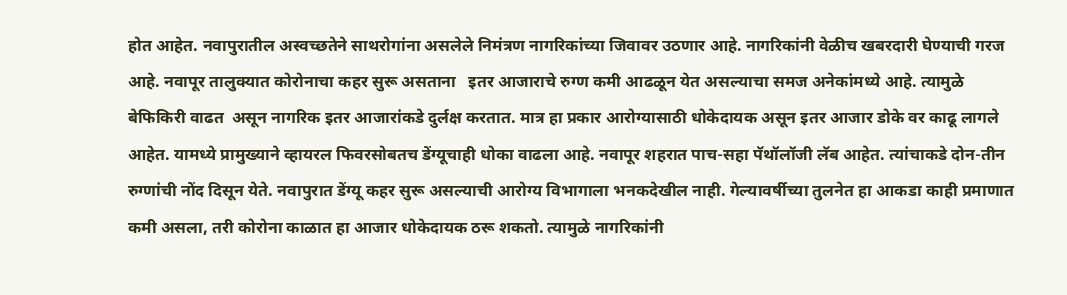होत आहेत. नवापुरातील अस्वच्छतेने साथरोगांना असलेले निमंत्रण नागरिकांच्या जिवावर उठणार आहे. नागरिकांनी वेळीच खबरदारी घेण्याची गरज आहे. नवापूर तालुक्यात कोरोनाचा कहर सुरू असताना   इतर आजाराचे रुग्ण कमी आढळून येत असल्याचा समज अनेकांमध्ये आहे. त्यामुळे बेफिकिरी वाढत  असून नागरिक इतर आजारांकडे दुर्लक्ष करतात. मात्र हा प्रकार आरोग्यासाठी धोकेदायक असून इतर आजार डोके वर काढू लागले आहेत. यामध्ये प्रामुख्याने व्हायरल फिवरसोबतच डेंग्यूचाही धोका वाढला आहे. नवापूर शहरात पाच-सहा पॅथॉलॉजी लॅब आहेत. त्यांचाकडे दोन-तीन रुग्णांची नोंद दिसून येते. नवापुरात डेंग्यू कहर सुरू असल्याची आरोग्य विभागाला भनकदेखील नाही. गेल्यावर्षीच्या तुलनेत हा आकडा काही प्रमाणात कमी असला, तरी कोरोना काळात हा आजार धोकेदायक ठरू शकतो. त्यामुळे नागरिकांनी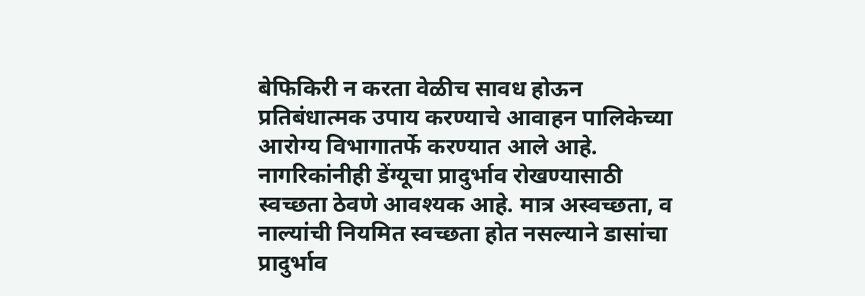बेफिकिरी न करता वेळीच सावध होऊन प्रतिबंधात्मक उपाय करण्याचे आवाहन पालिकेच्या आरोग्य विभागातर्फे करण्यात आले आहे. नागरिकांनीही डेंग्यूचा प्रादुर्भाव रोखण्यासाठी स्वच्छता ठेवणे आवश्यक आहे. मात्र अस्वच्छता, व नाल्यांची नियमित स्वच्छता होत नसल्याने डासांचा प्रादुर्भाव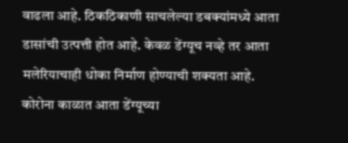वाढला आहे. ठिकठिकाणी साचलेल्या डबक्यांमध्ये आता डासांची उत्पत्ती होत आहे. केवळ डेंग्यूच नव्हे तर आता मलेरियाचाही धोका निर्माण होण्याची शक्यता आहे. कोरोना काळात आता डेंग्यूच्या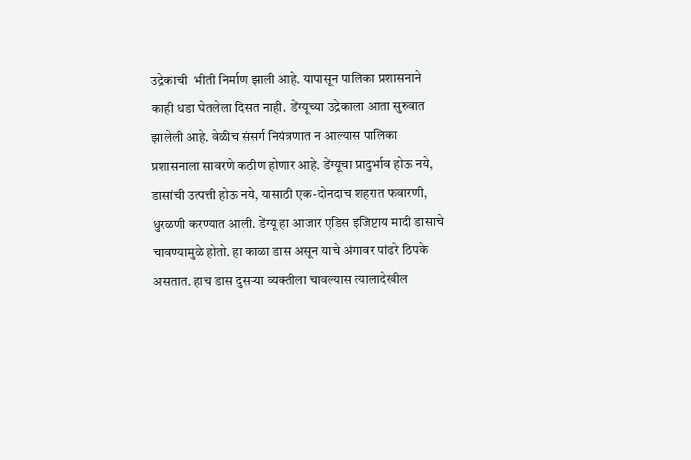उद्रेकाची  भीती निर्माण झाली आहे. यापासून पालिका प्रशासनाने काही धडा घेतलेला दिसत नाही.  डेंग्यूच्या उद्रेकाला आता सुरुवात झालेली आहे. वेळीच संसर्ग नियंत्रणात न आल्यास पालिका प्रशासनाला सावरणे कठीण होणार आहे. डेंग्यूचा प्रादुर्भाव होऊ नये, डासांची उत्पत्ती होऊ नये, यासाठी एक-दोनदाच शहरात फवारणी, धुरळणी करण्यात आली. डेंग्यू हा आजार एडिस इजिप्टाय मादी डासाचे चावण्यामुळे होतो. हा काळा डास असून याचे अंगावर पांढरे ठिपके असतात. हाच डास दुसऱ्या व्यक्तीला चावल्यास त्यालादेखील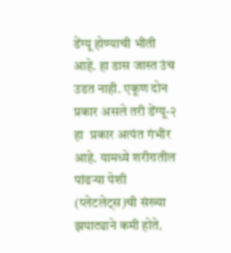डेंग्यू होण्याची भीती आहे. हा डास जास्त उंच उडत नाही. एकूण दोन   प्रकार असले तरी डेंग्यू-२ हा  प्रकार अत्यंत गंभीर आहे. यामध्ये शरीरातील पांढऱ्या पेशी (प्लेटलेट्स)ची संख्या झपाट्याने कमी होते.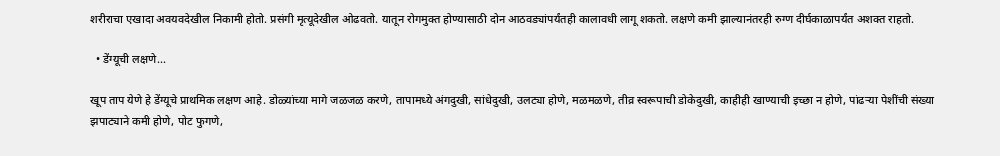शरीराचा एखादा अवयवदेखील निकामी होतो. प्रसंगी मृत्यूदेखील ओढवतो. यातून रोगमुक्त होण्यासाठी दोन आठवड्यांपर्यंतही कालावधी लागू शकतो. लक्षणे कमी झाल्यानंतरही रुग्ण दीर्घकाळापर्यंत अशक्त राहतो.

  • डेंग्यूची लक्षणे...

खूप ताप येणे हे डेंग्यूचे प्राथमिक लक्षण आहे. डोळ्यांच्या मागे जळजळ करणे, तापामध्ये अंगदुखी, सांधेदुखी, उलट्या होणे, मळमळणे, तीव्र स्वरूपाची डोकेदुखी, काहीही खाण्याची इच्छा न होणे, पांढऱ्या पेशींची संख्या झपाट्याने कमी होणे, पोट फुगणे,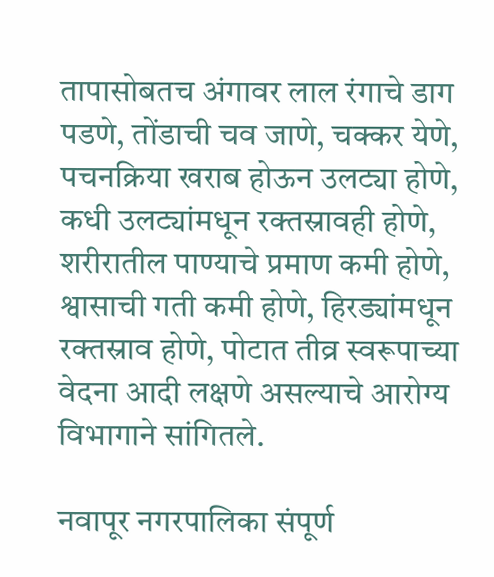तापासोबतच अंगावर लाल रंगाचे डाग पडणे, तोंडाची चव जाणे, चक्कर येणे, पचनक्रिया खराब होऊन उलट्या होणे, कधी उलट्यांमधून रक्तस्रावही होणे, शरीरातील पाण्याचे प्रमाण कमी होणे, श्वासाची गती कमी होणे, हिरड्यांमधून रक्तस्राव होणे, पोटात तीव्र स्वरूपाच्या वेदना आदी लक्षणे असल्याचे आरोग्य विभागाने सांगितले.

नवापूर नगरपालिका संपूर्ण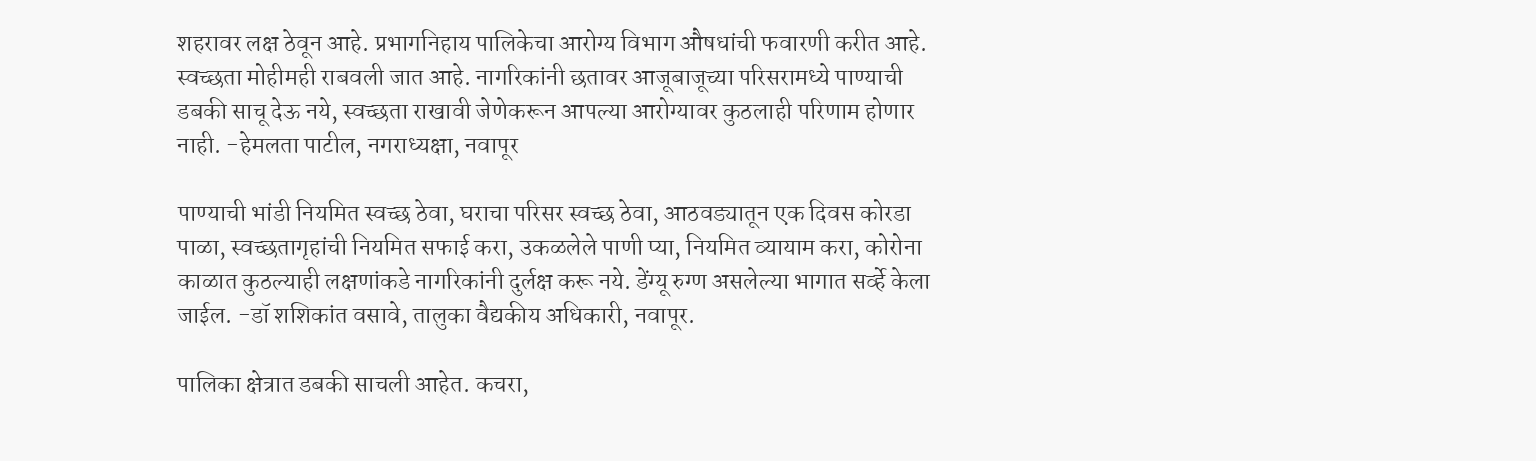शहरावर लक्ष ठेवून आहे. प्रभागनिहाय पालिकेचा आरोग्य विभाग औषधांची फवारणी करीत आहे. स्वच्छता मोहीमही राबवली जात आहे. नागरिकांनी छतावर आजूबाजूच्या परिसरामध्ये पाण्याची डबकी साचू देऊ नये, स्वच्छता राखावी जेणेकरून आपल्या आरोग्यावर कुठलाही परिणाम होणार नाही. -हेमलता पाटील, नगराध्यक्षा, नवापूर

पाण्याची भांडी नियमित स्वच्छ ठेवा, घराचा परिसर स्वच्छ ठेवा, आठवड्यातून एक दिवस कोरडा पाळा, स्वच्छतागृहांची नियमित सफाई करा, उकळलेले पाणी प्या, नियमित व्यायाम करा, कोरोना काळात कुठल्याही लक्षणांकडे नागरिकांनी दुर्लक्ष करू नये. डेंग्यू रुग्ण असलेल्या भागात सर्व्हे केला जाईल. -डॉ शशिकांत वसावे, तालुका वैद्यकीय अधिकारी, नवापूर.

पालिका क्षेत्रात डबकी साचली आहेत. कचरा,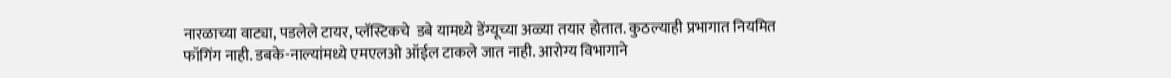नारळाच्या वाट्या, पडलेले टायर, प्लॅस्टिकचे  डबे यामध्ये डेंग्यूच्या अळ्या तयार होतात. कुठल्याही प्रभागात नियमित फॉगिंग नाही. डबके-नाल्यांमध्ये एमएलओ ऑईल टाकले जात नाही. आरोग्य विभागाने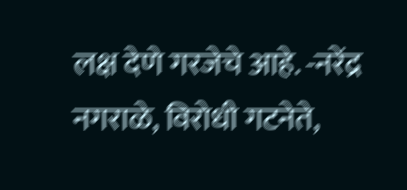लक्ष देणे गरजेचे आहे. -नरेंद्र नगराळे, विरोधी गटनेते,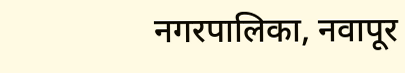नगरपालिका, नवापूर